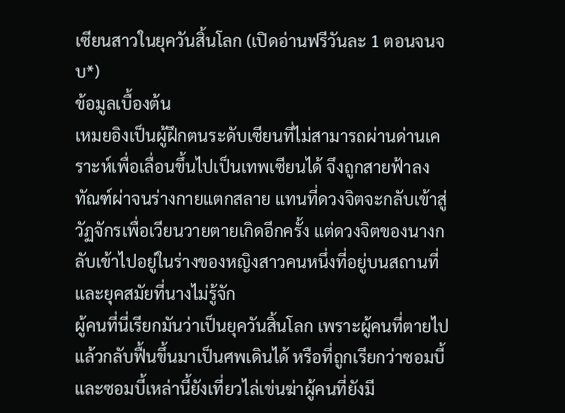เซียนสาวในยุควันสิ้นโลก (เปิดอ่านฟรีวันละ 1 ตอนจนจบ*)
ข้อมูลเบื้องต้น
เหมยอิงเป็นผู้ฝึกตนระดับเซียนที่ไม่สามารถผ่านด่านเคราะห์เพื่อเลื่อนขึ้นไปเป็นเทพเซียนได้ จึงถูกสายฟ้าลงทัณฑ์ผ่าจนร่างกายแตกสลาย แทนที่ดวงจิตจะกลับเข้าสู่วัฏจักรเพื่อเวียนวายตายเกิดอีกครั้ง แต่ดวงจิตของนางกลับเข้าไปอยู่ในร่างของหญิงสาวคนหนึ่งที่อยู่บนสถานที่และยุคสมัยที่นางไม่รู้จัก
ผู้คนที่นี่เรียกมันว่าเป็นยุควันสิ้นโลก เพราะผู้คนที่ตายไปแล้วกลับฟื้นขึ้นมาเป็นศพเดินได้ หรือที่ถูกเรียกว่าซอมบี้ และซอมบี้เหล่านี้ยังเที่ยวไล่เข่นฆ่าผู้คนที่ยังมี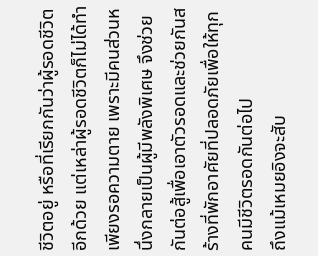ชีวิตอยู่ หรือที่เรียกกันว่าผู้รอดชีวิตอีกด้วย แต่เหล่าผู้รอดชีวิตก็ไม่ได้ทำเพียงรอความตาย เพราะมีคนส่วนหนึ่งกลายเป็นผู้มีพลังพิเศษ จึงช่วยกันต่อสู้เพื่อเอาตัวรอดและช่วยกันสร้างที่พักอาศัยที่ปลอดภัยเพื่อให้ทุกคนมีชีวิตรอดกันต่อไป
ถึงแม้เหมยอิงจะสับ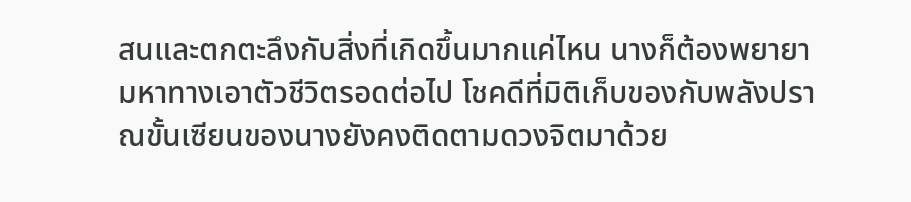สนและตกตะลึงกับสิ่งที่เกิดขึ้นมากแค่ไหน นางก็ต้องพยายามหาทางเอาตัวชีวิตรอดต่อไป โชคดีที่มิติเก็บของกับพลังปราณขั้นเซียนของนางยังคงติดตามดวงจิตมาด้วย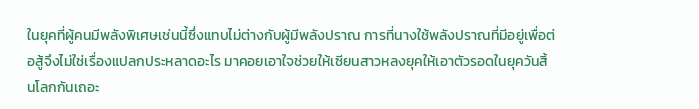ในยุคที่ผู้คนมีพลังพิเศษเช่นนี้ซึ่งแทบไม่ต่างกับผู้มีพลังปราณ การที่นางใช้พลังปราณที่มีอยู่เพื่อต่อสู้จึงไม่ใช่เรื่องแปลกประหลาดอะไร มาคอยเอาใจช่วยให้เซียนสาวหลงยุคให้เอาตัวรอดในยุควันสิ้นโลกกันเถอะ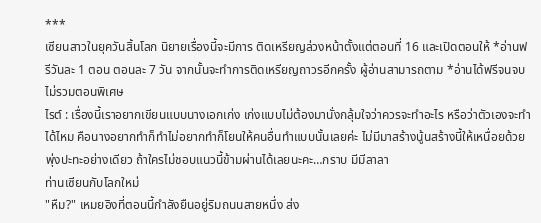***
เซียนสาวในยุควันสิ้นโลก นิยายเรื่องนี้จะมีการ ติดเหรียญล่วงหน้าตั้งแต่ตอนที่ 16 และเปิดตอนให้ *อ่านฟรีวันละ 1 ตอน ตอนละ 7 วัน จากนั้นจะทำการติดเหรียญถาวรอีกครั้ง ผู้อ่านสามารถตาม *อ่านได้ฟรีจนจบ ไม่รวมตอนพิเศษ
ไรต์ : เรื่องนี้เราอยากเขียนแบบนางเอกเก่ง เก่งแบบไม่ต้องมานั่งกลุ้มใจว่าควรจะทำอะไร หรือว่าตัวเองจะทำได้ไหม คือนางอยากทำก็ทำไม่อยากทำก็โยนให้คนอื่นทำแบบนั้นเลยค่ะ ไม่มีมาสร้างนู้นสร้างนี้ให้เหนื่อยด้วย พุ่งปะทะอย่างเดียว ถ้าใครไม่ชอบแนวนี้ข้ามผ่านได้เลยนะคะ…กราบ มีมีลาลา
ท่านเซียนกับโลกใหม่
"หืม?" เหมยอิงที่ตอนนี้กำลังยืนอยู่ริมถนนสายหนึ่ง ส่ง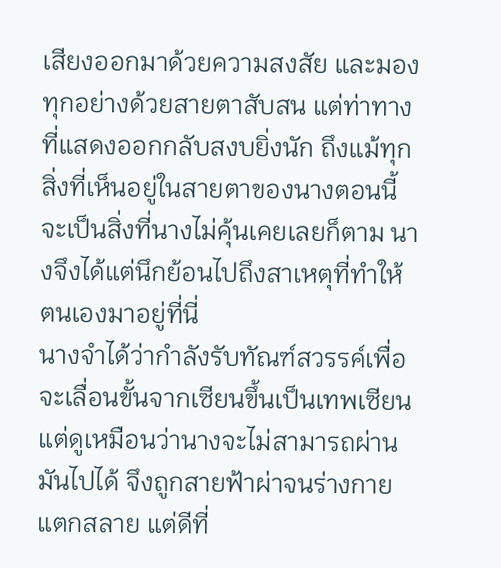เสียงออกมาด้วยความสงสัย และมองทุกอย่างด้วยสายตาสับสน แต่ท่าทางที่แสดงออกกลับสงบยิ่งนัก ถึงแม้ทุกสิ่งที่เห็นอยู่ในสายตาของนางตอนนี้จะเป็นสิ่งที่นางไม่คุ้นเคยเลยก็ตาม นางจึงได้แต่นึกย้อนไปถึงสาเหตุที่ทำให้ตนเองมาอยู่ที่นี่
นางจำได้ว่ากำลังรับทัณฑ์สวรรค์เพื่อจะเลื่อนขั้นจากเซียนขึ้นเป็นเทพเซียน แต่ดูเหมือนว่านางจะไม่สามารถผ่านมันไปได้ จึงถูกสายฟ้าผ่าจนร่างกายแตกสลาย แต่ดีที่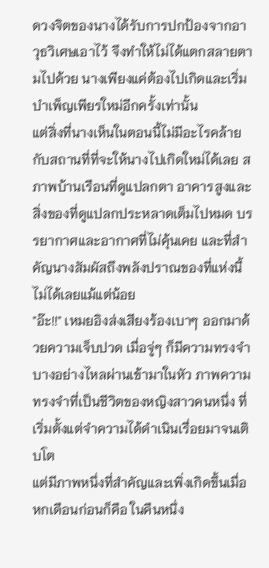ดวงจิตของนางได้รับการปกป้องจากอาวุธวิเศษเอาไว้ จึงทำให้ไม่ได้แตกสลายตามไปด้วย นางเพียงแค่ต้องไปเกิดและเริ่มบำเพ็ญเพียรใหม่อีกครั้งเท่านั้น
แต่สิ่งที่นางเห็นในตอนนี้ไม่มีอะไรคล้ายกับสถานที่ที่จะให้นางไปเกิดใหม่ได้เลย สภาพบ้านเรือนที่ดูแปลกตา อาคารสูงและสิ่งของที่ดูแปลกประหลาดเต็มไปหมด บรรยากาศและอากาศที่ไม่คุ้นเคย และที่สำคัญนางสัมผัสถึงพลังปราณของที่แห่งนี้ไม่ได้เลยแม้แต่น้อย
"อ๊ะ!!" เหมยอิงส่งเสียงร้องเบาๆ ออกมาด้วยความเจ็บปวด เมื่อจู่ๆ ก็มีความทรงจำบางอย่างไหลผ่านเข้ามาในหัว ภาพความทรงจำที่เป็นชีวิตของหญิงสาวคนหนึ่ง ที่เริ่มตั้งแต่จำความได้ดำเนินเรื่อยมาจนเติบโต
แต่มีภาพหนึ่งที่สำคัญและเพิ่งเกิดขึ้นเมื่อหกเดือนก่อนก็คือ ในคืนหนึ่ง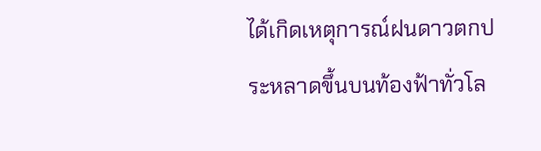ได้เกิดเหตุการณ์ฝนดาวตกประหลาดขึ้นบนท้องฟ้าทั่วโล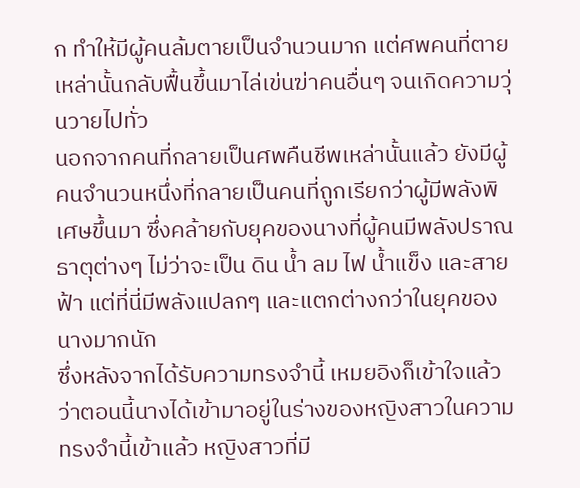ก ทำให้มีผู้คนล้มตายเป็นจำนวนมาก แต่ศพคนที่ตายเหล่านั้นกลับฟื้นขึ้นมาไล่เข่นฆ่าคนอื่นๆ จนเกิดความวุ่นวายไปทั่ว
นอกจากคนที่กลายเป็นศพคืนชีพเหล่านั้นแล้ว ยังมีผู้คนจำนวนหนึ่งที่กลายเป็นคนที่ถูกเรียกว่าผู้มีพลังพิเศษขึ้นมา ซึ่งคล้ายกับยุคของนางที่ผู้คนมีพลังปราณธาตุต่างๆ ไม่ว่าจะเป็น ดิน น้ำ ลม ไฟ น้ำแข็ง และสายฟ้า แต่ที่นี่มีพลังแปลกๆ และแตกต่างกว่าในยุคของนางมากนัก
ซึ่งหลังจากได้รับความทรงจำนี้ เหมยอิงก็เข้าใจแล้วว่าตอนนี้นางได้เข้ามาอยู่ในร่างของหญิงสาวในความทรงจำนี้เข้าแล้ว หญิงสาวที่มี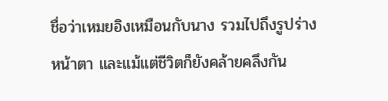ชื่อว่าเหมยอิงเหมือนกับนาง รวมไปถึงรูปร่างหน้าตา และแม้แต่ชีวิตก็ยังคล้ายคลึงกัน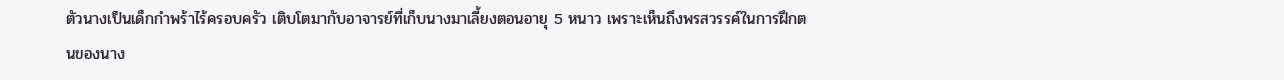ตัวนางเป็นเด็กกำพร้าไร้ครอบครัว เติบโตมากับอาจารย์ที่เก็บนางมาเลี้ยงตอนอายุ 5 หนาว เพราะเห็นถึงพรสวรรค์ในการฝึกตนของนาง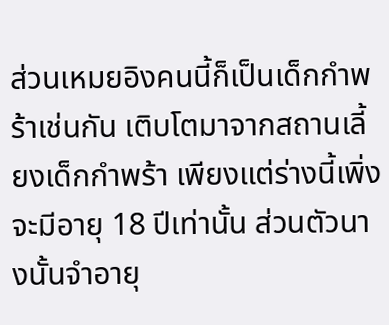ส่วนเหมยอิงคนนี้ก็เป็นเด็กกำพร้าเช่นกัน เติบโตมาจากสถานเลี้ยงเด็กกำพร้า เพียงแต่ร่างนี้เพิ่งจะมีอายุ 18 ปีเท่านั้น ส่วนตัวนางนั้นจำอายุ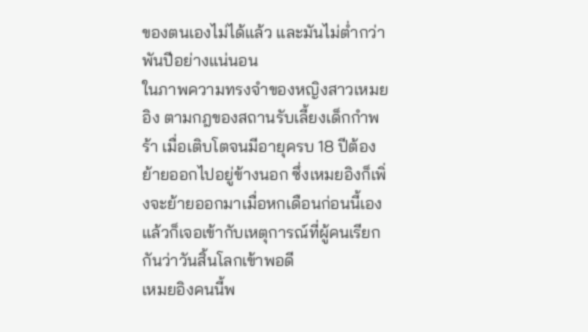ของตนเองไม่ได้แล้ว และมันไม่ต่ำกว่าพันปีอย่างแน่นอน
ในภาพความทรงจำของหญิงสาวเหมยอิง ตามกฎของสถานรับเลี้ยงเด็กกำพร้า เมื่อเติบโตจนมีอายุครบ 18 ปีต้องย้ายออกไปอยู่ข้างนอก ซึ่งเหมยอิงก็เพิ่งจะย้ายออกมาเมื่อหกเดือนก่อนนี้เอง แล้วก็เจอเข้ากับเหตุการณ์ที่ผู้คนเรียกกันว่าวันสิ้นโลกเข้าพอดี
เหมยอิงคนนี้พ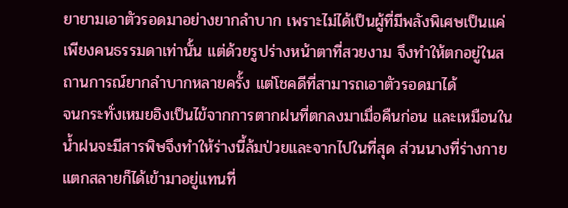ยายามเอาตัวรอดมาอย่างยากลำบาก เพราะไม่ได้เป็นผู้ที่มีพลังพิเศษเป็นแค่เพียงคนธรรมดาเท่านั้น แต่ด้วยรูปร่างหน้าตาที่สวยงาม จึงทำให้ตกอยู่ในสถานการณ์ยากลำบากหลายครั้ง แต่โชคดีที่สามารถเอาตัวรอดมาได้
จนกระทั่งเหมยอิงเป็นไข้จากการตากฝนที่ตกลงมาเมื่อคืนก่อน และเหมือนในน้ำฝนจะมีสารพิษจึงทำให้ร่างนี้ล้มป่วยและจากไปในที่สุด ส่วนนางที่ร่างกายแตกสลายก็ได้เข้ามาอยู่แทนที่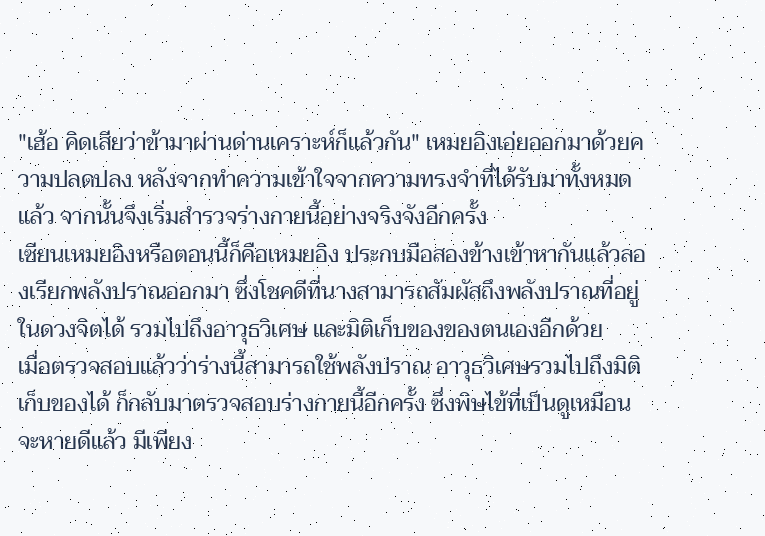"เฮ้อ คิดเสียว่าข้ามาผ่านด่านเคราะห์ก็แล้วกัน" เหมยอิงเอ่ยออกมาด้วยความปลดปลง หลังจากทำความเข้าใจจากความทรงจำที่ได้รับมาทั้งหมดแล้ว จากนั้นจึงเริ่มสำรวจร่างกายนี้อย่างจริงจังอีกครั้ง
เซียนเหมยอิงหรือตอนนี้ก็คือเหมยอิง ประกบมือสองข้างเข้าหากันแล้วลองเรียกพลังปราณออกมา ซึ่งโชคดีที่นางสามารถสัมผัสถึงพลังปราณที่อยู่ในดวงจิตได้ รวมไปถึงอาวุธวิเศษ และมิติเก็บของของตนเองอีกด้วย
เมื่อตรวจสอบแล้วว่าร่างนี้สามารถใช้พลังปราณ อาวุธวิเศษรวมไปถึงมิติเก็บของได้ ก็กลับมาตรวจสอบร่างกายนี้อีกครั้ง ซึ่งพิษไข้ที่เป็นดูเหมือนจะหายดีแล้ว มีเพียง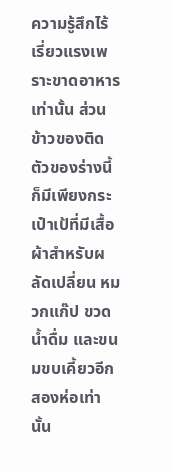ความรู้สึกไร้เรี่ยวแรงเพราะขาดอาหารเท่านั้น ส่วนข้าวของติดตัวของร่างนี้ก็มีเพียงกระเป๋าเป้ที่มีเสื้อผ้าสำหรับผลัดเปลี่ยน หมวกแก๊ป ขวดน้ำดื่ม และขนมขบเคี้ยวอีกสองห่อเท่านั้น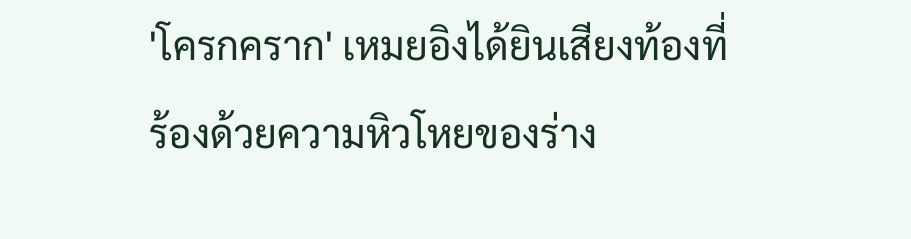'โครกคราก' เหมยอิงได้ยินเสียงท้องที่ร้องด้วยความหิวโหยของร่าง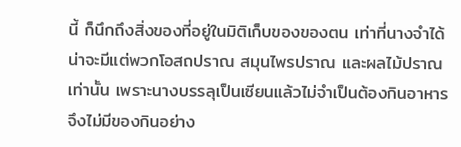นี้ ก็นึกถึงสิ่งของที่อยู่ในมิติเก็บของของตน เท่าที่นางจำได้น่าจะมีแต่พวกโอสถปราณ สมุนไพรปราณ และผลไม้ปราณเท่านั้น เพราะนางบรรลุเป็นเซียนแล้วไม่จำเป็นต้องกินอาหารจึงไม่มีของกินอย่าง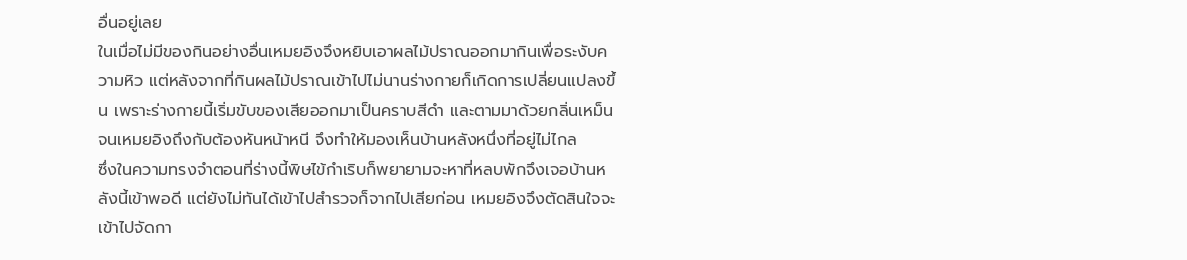อื่นอยู่เลย
ในเมื่อไม่มีของกินอย่างอื่นเหมยอิงจึงหยิบเอาผลไม้ปราณออกมากินเพื่อระงับความหิว แต่หลังจากที่กินผลไม้ปราณเข้าไปไม่นานร่างกายก็เกิดการเปลี่ยนแปลงขึ้น เพราะร่างกายนี้เริ่มขับของเสียออกมาเป็นคราบสีดำ และตามมาด้วยกลิ่นเหม็นจนเหมยอิงถึงกับต้องหันหน้าหนี จึงทำให้มองเห็นบ้านหลังหนึ่งที่อยู่ไม่ไกล
ซึ่งในความทรงจำตอนที่ร่างนี้พิษไข้กำเริบก็พยายามจะหาที่หลบพักจึงเจอบ้านหลังนี้เข้าพอดี แต่ยังไม่ทันได้เข้าไปสำรวจก็จากไปเสียก่อน เหมยอิงจึงตัดสินใจจะเข้าไปจัดกา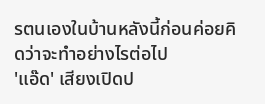รตนเองในบ้านหลังนี้ก่อนค่อยคิดว่าจะทำอย่างไรต่อไป
'แอ๊ด' เสียงเปิดป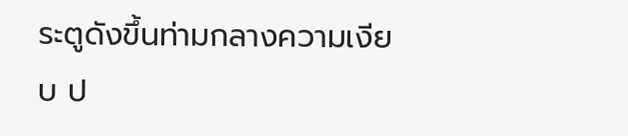ระตูดังขึ้นท่ามกลางความเงียบ ป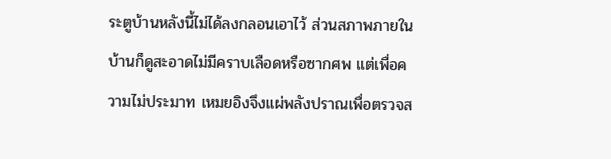ระตูบ้านหลังนี้ไม่ได้ลงกลอนเอาไว้ ส่วนสภาพภายในบ้านก็ดูสะอาดไม่มีคราบเลือดหรือซากศพ แต่เพื่อความไม่ประมาท เหมยอิงจึงแผ่พลังปราณเพื่อตรวจส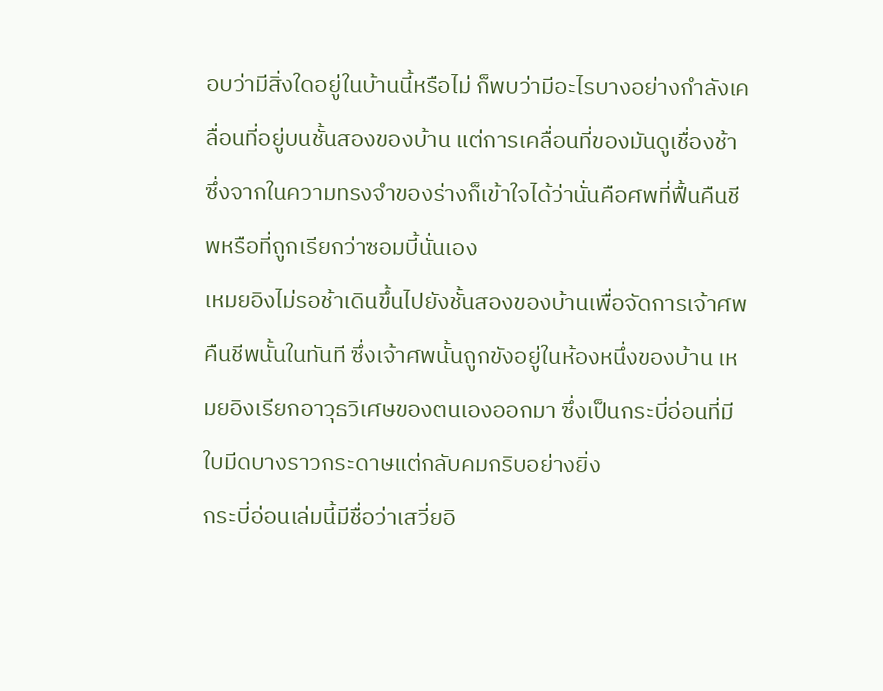อบว่ามีสิ่งใดอยู่ในบ้านนี้หรือไม่ ก็พบว่ามีอะไรบางอย่างกำลังเคลื่อนที่อยู่บนชั้นสองของบ้าน แต่การเคลื่อนที่ของมันดูเชื่องช้า ซึ่งจากในความทรงจำของร่างก็เข้าใจได้ว่านั่นคือศพที่ฟื้นคืนชีพหรือที่ถูกเรียกว่าซอมบี้นั่นเอง
เหมยอิงไม่รอช้าเดินขึ้นไปยังชั้นสองของบ้านเพื่อจัดการเจ้าศพคืนชีพนั้นในทันที ซึ่งเจ้าศพนั้นถูกขังอยู่ในห้องหนึ่งของบ้าน เหมยอิงเรียกอาวุธวิเศษของตนเองออกมา ซึ่งเป็นกระบี่อ่อนที่มีใบมีดบางราวกระดาษแต่กลับคมกริบอย่างยิ่ง
กระบี่อ่อนเล่มนี้มีชื่อว่าเสวี่ยอิ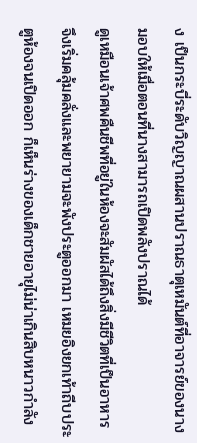ง เป็นกระบี่ระดับวิญญาณผสานปราณธาตุเหมันต์ที่อาจารย์ของนางมอบให้เมื่อตอนที่นางสามารถเปิดพลังปราณได้
ดูเหมือนเจ้าศพคืนชีพที่อยู่ในห้องจะสัมผัสได้ถึงสิ่งมีชีวิตที่เป็นอาหาร จึงเริ่มคลุ้มคลั่งและพยายามจะพังประตูออกมา เหมยอิงยกเท้าถีบประตูห้องจนเปิดออก ก็เห็นร่างของเด็กชายอายุไม่น่าเกินสิบหนาวกำลัง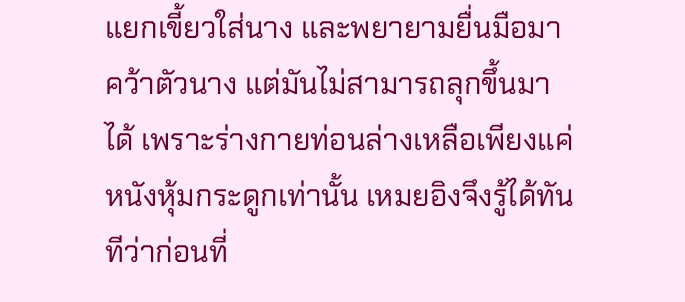แยกเขี้ยวใส่นาง และพยายามยื่นมือมาคว้าตัวนาง แต่มันไม่สามารถลุกขึ้นมาได้ เพราะร่างกายท่อนล่างเหลือเพียงแค่หนังหุ้มกระดูกเท่านั้น เหมยอิงจึงรู้ได้ทันทีว่าก่อนที่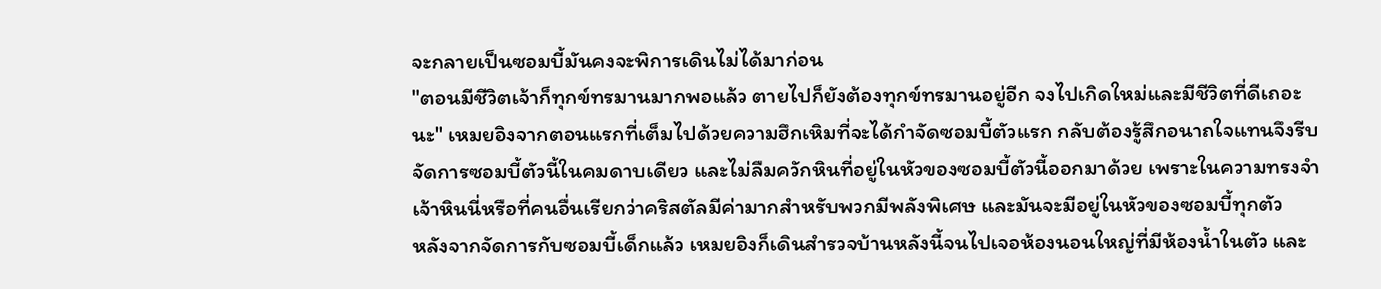จะกลายเป็นซอมบี้มันคงจะพิการเดินไม่ได้มาก่อน
"ตอนมีชีวิตเจ้าก็ทุกข์ทรมานมากพอแล้ว ตายไปก็ยังต้องทุกข์ทรมานอยู่อีก จงไปเกิดใหม่และมีชีวิตที่ดีเถอะนะ" เหมยอิงจากตอนแรกที่เต็มไปด้วยความฮึกเหิมที่จะได้กำจัดซอมบี้ตัวแรก กลับต้องรู้สึกอนาถใจแทนจึงรีบจัดการซอมบี้ตัวนี้ในคมดาบเดียว และไม่ลืมควักหินที่อยู่ในหัวของซอมบี้ตัวนี้ออกมาด้วย เพราะในความทรงจำเจ้าหินนี่หรือที่คนอื่นเรียกว่าคริสตัลมีค่ามากสำหรับพวกมีพลังพิเศษ และมันจะมีอยู่ในหัวของซอมบี้ทุกตัว
หลังจากจัดการกับซอมบี้เด็กแล้ว เหมยอิงก็เดินสำรวจบ้านหลังนี้จนไปเจอห้องนอนใหญ่ที่มีห้องน้ำในตัว และ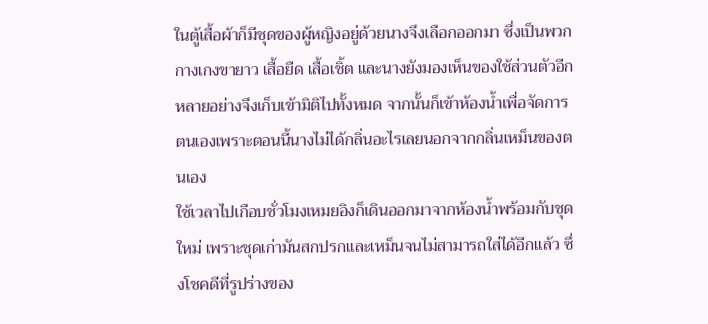ในตู้เสื้อผ้าก็มีชุดของผู้หญิงอยู่ด้วยนางจึงเลือกออกมา ซึ่งเป็นพวกกางเกงขายาว เสื้อยืด เสื้อเชิ้ต และนางยังมองเห็นของใช้ส่วนตัวอีกหลายอย่างจึงเก็บเข้ามิติไปทั้งหมด จากนั้นก็เข้าห้องน้ำเพื่อจัดการตนเองเพราะตอนนี้นางไม่ได้กลิ่นอะไรเลยนอกจากกลิ่นเหม็นของตนเอง
ใช้เวลาไปเกือบชั่วโมงเหมยอิงก็เดินออกมาจากห้องน้ำพร้อมกับชุดใหม่ เพราะชุดเก่ามันสกปรกและเหม็นจนไม่สามารถใส่ได้อีกแล้ว ซึ่งโชคดีที่รูปร่างของ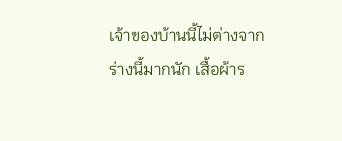เจ้าของบ้านนี้ไม่ต่างจากร่างนี้มากนัก เสื้อผ้าร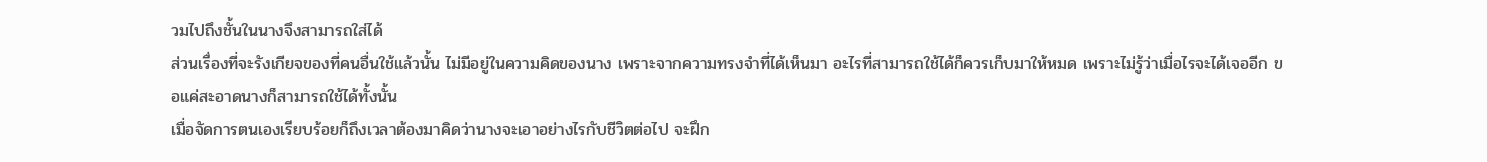วมไปถึงชั้นในนางจึงสามารถใส่ได้
ส่วนเรื่องที่จะรังเกียจของที่คนอื่นใช้แล้วนั้น ไม่มีอยู่ในความคิดของนาง เพราะจากความทรงจำที่ได้เห็นมา อะไรที่สามารถใช้ได้ก็ควรเก็บมาให้หมด เพราะไม่รู้ว่าเมื่อไรจะได้เจออีก ขอแค่สะอาดนางก็สามารถใช้ได้ทั้งนั้น
เมื่อจัดการตนเองเรียบร้อยก็ถึงเวลาต้องมาคิดว่านางจะเอาอย่างไรกับชีวิตต่อไป จะฝึก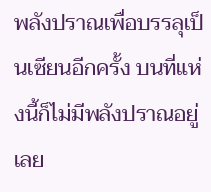พลังปราณเพื่อบรรลุเป็นเซียนอีกครั้ง บนที่แห่งนี้ก็ไม่มีพลังปราณอยู่เลย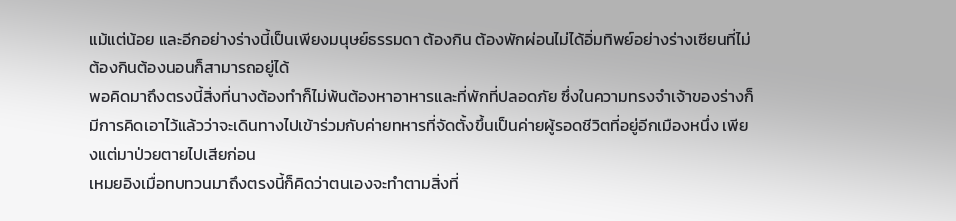แม้แต่น้อย และอีกอย่างร่างนี้เป็นเพียงมนุษย์ธรรมดา ต้องกิน ต้องพักผ่อนไม่ได้อิ่มทิพย์อย่างร่างเซียนที่ไม่ต้องกินต้องนอนก็สามารถอยู่ได้
พอคิดมาถึงตรงนี้สิ่งที่นางต้องทำก็ไม่พ้นต้องหาอาหารและที่พักที่ปลอดภัย ซึ่งในความทรงจำเจ้าของร่างก็มีการคิดเอาไว้แล้วว่าจะเดินทางไปเข้าร่วมกับค่ายทหารที่จัดตั้งขึ้นเป็นค่ายผู้รอดชีวิตที่อยู่อีกเมืองหนึ่ง เพียงแต่มาป่วยตายไปเสียก่อน
เหมยอิงเมื่อทบทวนมาถึงตรงนี้ก็คิดว่าตนเองจะทำตามสิ่งที่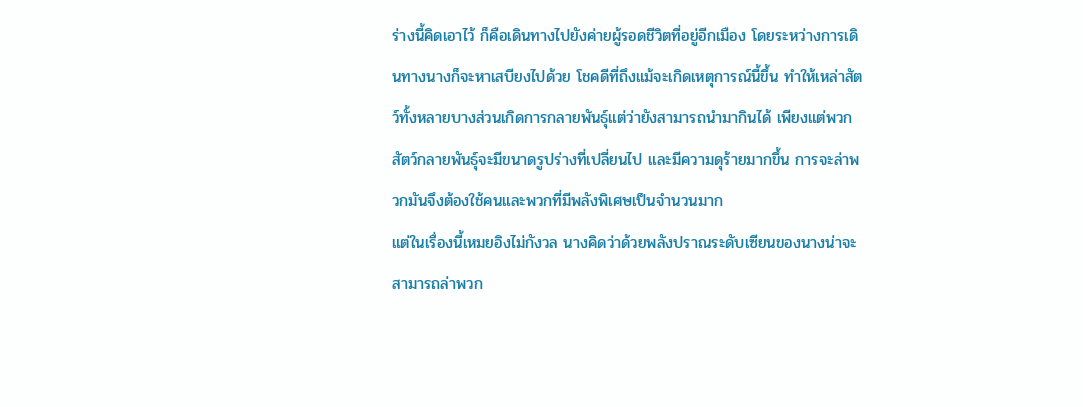ร่างนี้คิดเอาไว้ ก็คือเดินทางไปยังค่ายผู้รอดชีวิตที่อยู่อีกเมือง โดยระหว่างการเดินทางนางก็จะหาเสบียงไปด้วย โชคดีที่ถึงแม้จะเกิดเหตุการณ์นี้ขึ้น ทำให้เหล่าสัตว์ทั้งหลายบางส่วนเกิดการกลายพันธุ์แต่ว่ายังสามารถนำมากินได้ เพียงแต่พวกสัตว์กลายพันธุ์จะมีขนาดรูปร่างที่เปลี่ยนไป และมีความดุร้ายมากขึ้น การจะล่าพวกมันจึงต้องใช้คนและพวกที่มีพลังพิเศษเป็นจำนวนมาก
แต่ในเรื่องนี้เหมยอิงไม่กังวล นางคิดว่าด้วยพลังปราณระดับเซียนของนางน่าจะสามารถล่าพวก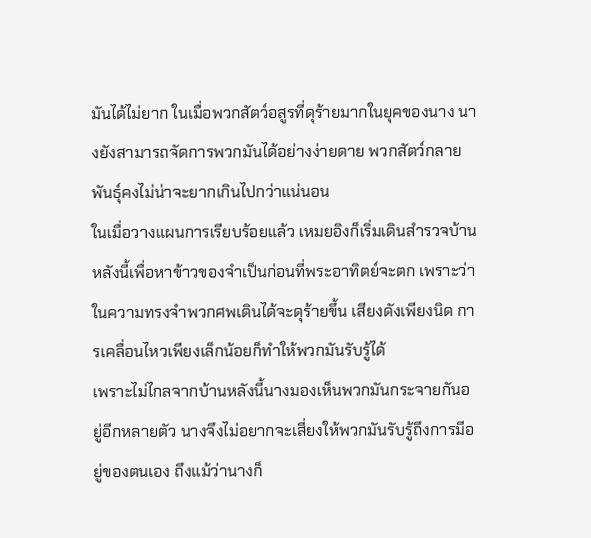มันได้ไม่ยาก ในเมื่อพวกสัตว์อสูรที่ดุร้ายมากในยุคของนาง นางยังสามารถจัดการพวกมันได้อย่างง่ายดาย พวกสัตว์กลายพันธุ์คงไม่น่าจะยากเกินไปกว่าแน่นอน
ในเมื่อวางแผนการเรียบร้อยแล้ว เหมยอิงก็เริ่มเดินสำรวจบ้านหลังนี้เพื่อหาข้าวของจำเป็นก่อนที่พระอาทิตย์จะตก เพราะว่าในความทรงจำพวกศพเดินได้จะดุร้ายขึ้น เสียงดังเพียงนิด การเคลื่อนไหวเพียงเล็กน้อยก็ทำให้พวกมันรับรู้ได้
เพราะไม่ไกลจากบ้านหลังนี้นางมองเห็นพวกมันกระจายกันอยู่อีกหลายตัว นางจึงไม่อยากจะเสี่ยงให้พวกมันรับรู้ถึงการมีอยู่ของตนเอง ถึงแม้ว่านางก็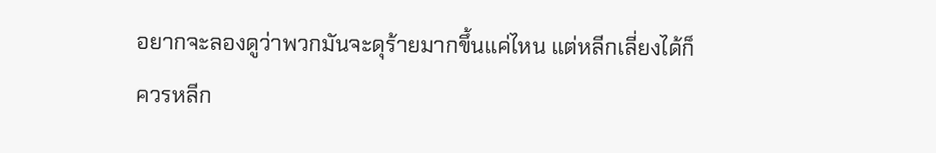อยากจะลองดูว่าพวกมันจะดุร้ายมากขึ้นแค่ไหน แต่หลีกเลี่ยงได้ก็ควรหลีก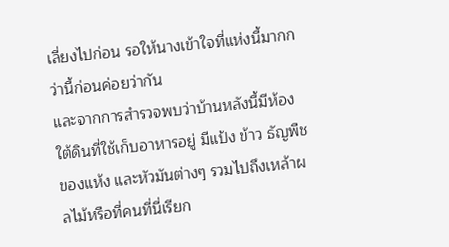เลี่ยงไปก่อน รอให้นางเข้าใจที่แห่งนี้มากกว่านี้ก่อนค่อยว่ากัน
และจากการสำรวจพบว่าบ้านหลังนี้มีห้องใต้ดินที่ใช้เก็บอาหารอยู่ มีแป้ง ข้าว ธัญพืช ของแห้ง และหัวมันต่างๆ รวมไปถึงเหล้าผลไม้หรือที่คนที่นี่เรียก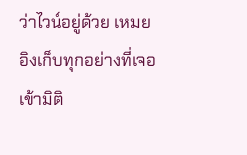ว่าไวน์อยู่ด้วย เหมยอิงเก็บทุกอย่างที่เจอเข้ามิติ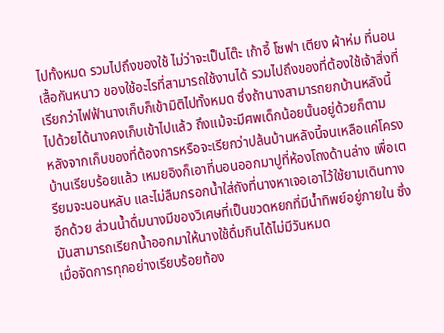ไปทั้งหมด รวมไปถึงของใช้ ไม่ว่าจะเป็นโต๊ะ เก้าอี้ โซฟา เตียง ผ้าห่ม ที่นอน เสื้อกันหนาว ของใช้อะไรที่สามารถใช้งานได้ รวมไปถึงของที่ต้องใช้เจ้าสิ่งที่เรียกว่าไฟฟ้านางเก็บก็เข้ามิติไปทั้งหมด ซึ่งถ้านางสามารถยกบ้านหลังนี้ไปด้วยได้นางคงเก็บเข้าไปแล้ว ถึงแม้จะมีศพเด็กน้อยนั้นอยู่ด้วยก็ตาม
หลังจากเก็บของที่ต้องการหรือจะเรียกว่าปล้นบ้านหลังนี้จนเหลือแค่โครงบ้านเรียบร้อยแล้ว เหมยอิงก็เอาที่นอนออกมาปูที่ห้องโถงด้านล่าง เพื่อเตรียมจะนอนหลับ และไม่ลืมกรอกน้ำใส่ถังที่นางหาเจอเอาไว้ใช้ยามเดินทางอีกด้วย ส่วนน้ำดื่มนางมีของวิเศษที่เป็นขวดหยกที่มีน้ำทิพย์อยู่ภายใน ซึ่งมันสามารถเรียกน้ำออกมาให้นางใช้ดื่มกินได้ไม่มีวันหมด
เมื่อจัดการทุกอย่างเรียบร้อยท้อง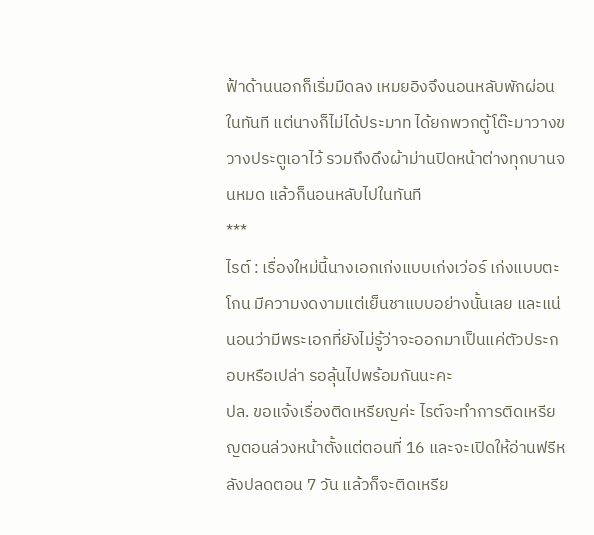ฟ้าด้านนอกก็เริ่มมืดลง เหมยอิงจึงนอนหลับพักผ่อนในทันที แต่นางก็ไม่ได้ประมาท ได้ยกพวกตู้โต๊ะมาวางขวางประตูเอาไว้ รวมถึงดึงผ้าม่านปิดหน้าต่างทุกบานจนหมด แล้วก็นอนหลับไปในทันที
***
ไรต์ : เรื่องใหม่นี้นางเอกเก่งแบบเก่งเว่อร์ เก่งแบบตะโกน มีความงดงามแต่เย็นชาแบบอย่างนั้นเลย และแน่นอนว่ามีพระเอกที่ยังไม่รู้ว่าจะออกมาเป็นแค่ตัวประกอบหรือเปล่า รอลุ้นไปพร้อมกันนะคะ
ปล. ขอแจ้งเรื่องติดเหรียญค่ะ ไรต์จะทำการติดเหรียญตอนล่วงหน้าตั้งแต่ตอนที่ 16 และจะเปิดให้อ่านฟรีหลังปลดตอน 7 วัน แล้วก็จะติดเหรีย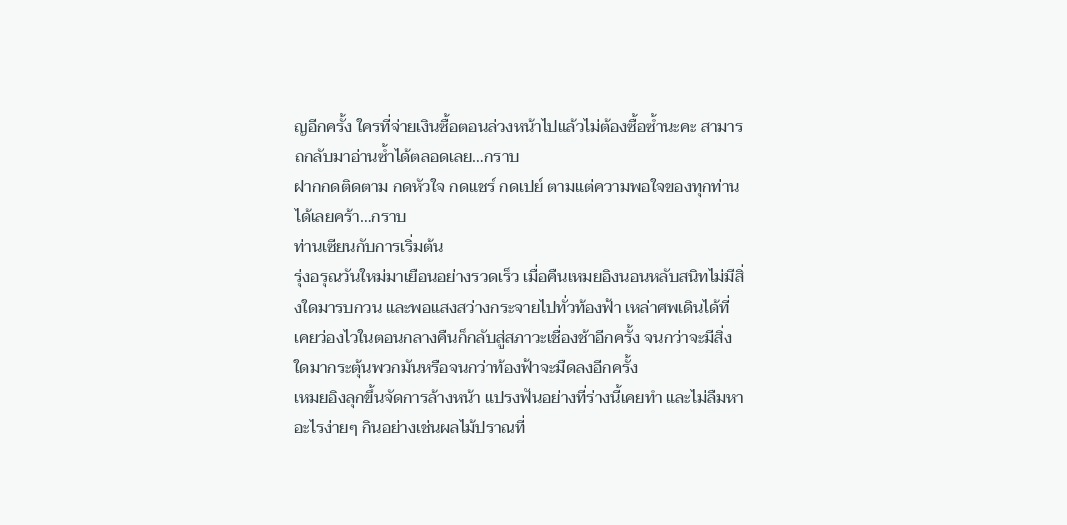ญอีกครั้ง ใครที่จ่ายเงินซื้อตอนล่วงหน้าไปแล้วไม่ต้องซื้อซ้ำนะคะ สามารถกลับมาอ่านซ้ำได้ตลอดเลย…กราบ
ฝากกดติดตาม กดหัวใจ กดแชร์ กดเปย์ ตามแต่ความพอใจของทุกท่านได้เลยคร้า…กราบ
ท่านเซียนกับการเริ่มต้น
รุ่งอรุณวันใหม่มาเยือนอย่างรวดเร็ว เมื่อคืนเหมยอิงนอนหลับสนิทไม่มีสิ่งใดมารบกวน และพอแสงสว่างกระจายไปทั่วท้องฟ้า เหล่าศพเดินได้ที่เคยว่องไวในตอนกลางคืนก็กลับสู่สภาวะเชื่องช้าอีกครั้ง จนกว่าจะมีสิ่งใดมากระตุ้นพวกมันหรือจนกว่าท้องฟ้าจะมืดลงอีกครั้ง
เหมยอิงลุกขึ้นจัดการล้างหน้า แปรงฟันอย่างที่ร่างนี้เคยทำ และไม่ลืมหาอะไรง่ายๆ กินอย่างเช่นผลไม้ปราณที่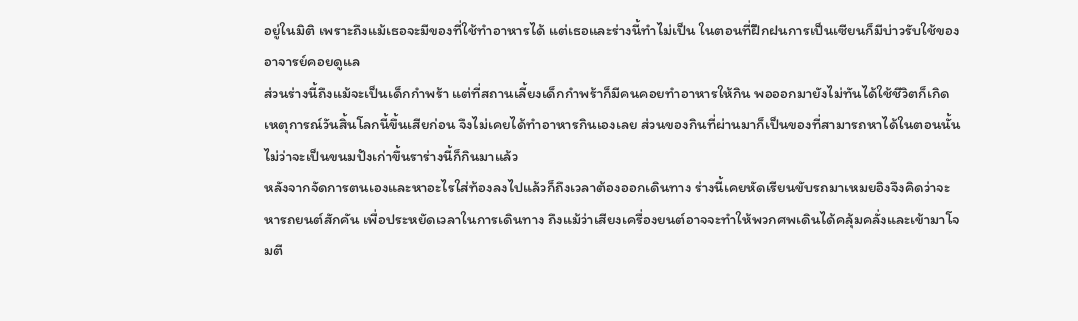อยู่ในมิติ เพราะถึงแม้เธอจะมีของที่ใช้ทำอาหารได้ แต่เธอและร่างนี้ทำไม่เป็น ในตอนที่ฝึกฝนการเป็นเซียนก็มีบ่าวรับใช้ของอาจารย์คอยดูแล
ส่วนร่างนี้ถึงแม้จะเป็นเด็กกำพร้า แต่ที่สถานเลี้ยงเด็กกำพร้าก็มีคนคอยทำอาหารให้กิน พอออกมายังไม่ทันได้ใช้ชีวิตก็เกิดเหตุการณ์วันสิ้นโลกนี้ขึ้นเสียก่อน จึงไม่เคยได้ทำอาหารกินเองเลย ส่วนของกินที่ผ่านมาก็เป็นของที่สามารถหาได้ในตอนนั้นไม่ว่าจะเป็นขนมปังเก่าขึ้นราร่างนี้ก็กินมาแล้ว
หลังจากจัดการตนเองและหาอะไรใส่ท้องลงไปแล้วก็ถึงเวลาต้องออกเดินทาง ร่างนี้เคยหัดเรียนขับรถมาเหมยอิงจึงคิดว่าจะหารถยนต์สักคัน เพื่อประหยัดเวลาในการเดินทาง ถึงแม้ว่าเสียงเครื่องยนต์อาจจะทำให้พวกศพเดินได้คลุ้มคลั่งและเข้ามาโจมตี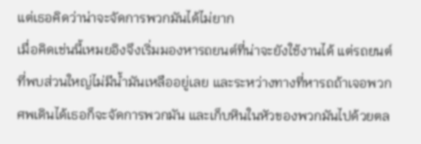แต่เธอคิดว่าน่าจะจัดการพวกมันได้ไม่ยาก
เมื่อคิดเช่นนี้เหมยอิงจึงเริ่มมองหารถยนต์ที่น่าจะยังใช้งานได้ แต่รถยนต์ที่พบส่วนใหญ่ไม่มีน้ำมันเหลืออยู่เลย และระหว่างทางที่หารถถ้าเจอพวกศพเดินได้เธอก็จะจัดการพวกมัน และเก็บหินในหัวของพวกมันไปด้วยตล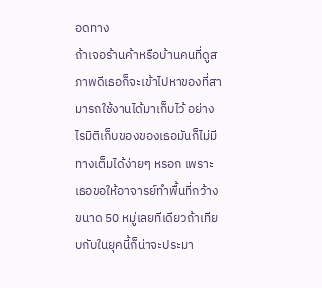อดทาง
ถ้าเจอร้านค้าหรือบ้านคนที่ดูสภาพดีเธอก็จะเข้าไปหาของที่สามารถใช้งานได้มาเก็บไว้ อย่างไรมิติเก็บของของเธอมันก็ไม่มีทางเต็มได้ง่ายๆ หรอก เพราะเธอขอให้อาจารย์ทำพื้นที่กว้างขนาด 50 หมู่เลยทีเดียวถ้าเทียบกับในยุคนี้ก็น่าจะประมา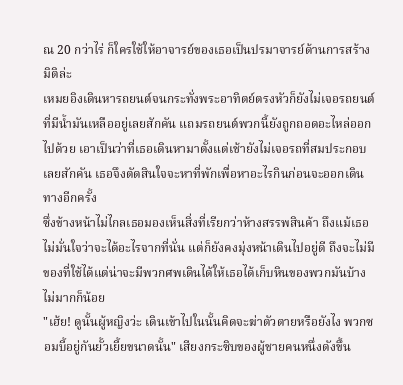ณ 20 กว่าไร่ ก็ใครใช้ให้อาจารย์ของเธอเป็นปรมาจารย์ด้านการสร้างมิติล่ะ
เหมยอิงเดินหารถยนต์จนกระทั่งพระอาทิตย์ตรงหัวก็ยังไม่เจอรถยนต์ที่มีน้ำมันเหลืออยู่เลยสักคัน แถมรถยนต์พวกนี้ยังถูกถอดอะไหล่ออกไปด้วย เอาเป็นว่าที่เธอเดินหามาตั้งแต่เช้ายังไม่เจอรถที่สมประกอบเลยสักคัน เธอจึงตัดสินใจจะหาที่พักเพื่อหาอะไรกินก่อนจะออกเดินทางอีกครั้ง
ซึ่งข้างหน้าไม่ไกลเธอมองเห็นสิ่งที่เรียกว่าห้างสรรพสินค้า ถึงแม้เธอไม่มั่นใจว่าจะได้อะไรจากที่นั่น แต่ก็ยังคงมุ่งหน้าเดินไปอยู่ดี ถึงจะไม่มีของที่ใช้ได้แต่น่าจะมีพวกศพเดินได้ให้เธอได้เก็บหินของพวกมันบ้างไม่มากก็น้อย
"เฮ้ย! ดูนั้นผู้หญิงว่ะ เดินเข้าไปในนั้นคิดจะฆ่าตัวตายหรือยังไง พวกซอมบี้อยู่กันยั้วเยี้ยขนาดนั้น" เสียงกระซิบของผู้ชายคนหนึ่งดังขึ้น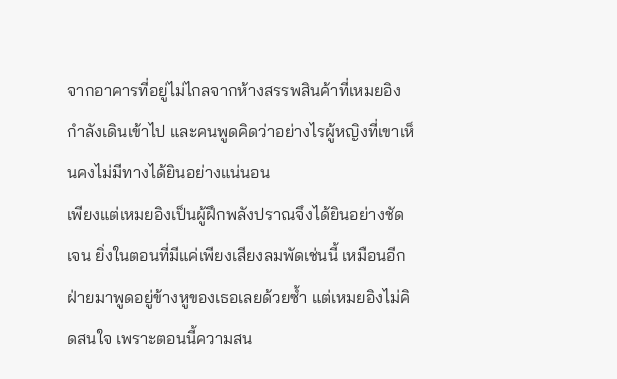จากอาคารที่อยู่ไม่ไกลจากห้างสรรพสินค้าที่เหมยอิงกำลังเดินเข้าไป และคนพูดคิดว่าอย่างไรผู้หญิงที่เขาเห็นคงไม่มีทางได้ยินอย่างแน่นอน
เพียงแต่เหมยอิงเป็นผู้ฝึกพลังปราณจึงได้ยินอย่างชัดเจน ยิ่งในตอนที่มีแค่เพียงเสียงลมพัดเช่นนี้ เหมือนอีกฝ่ายมาพูดอยู่ข้างหูของเธอเลยด้วยซ้ำ แต่เหมยอิงไม่คิดสนใจ เพราะตอนนี้ความสน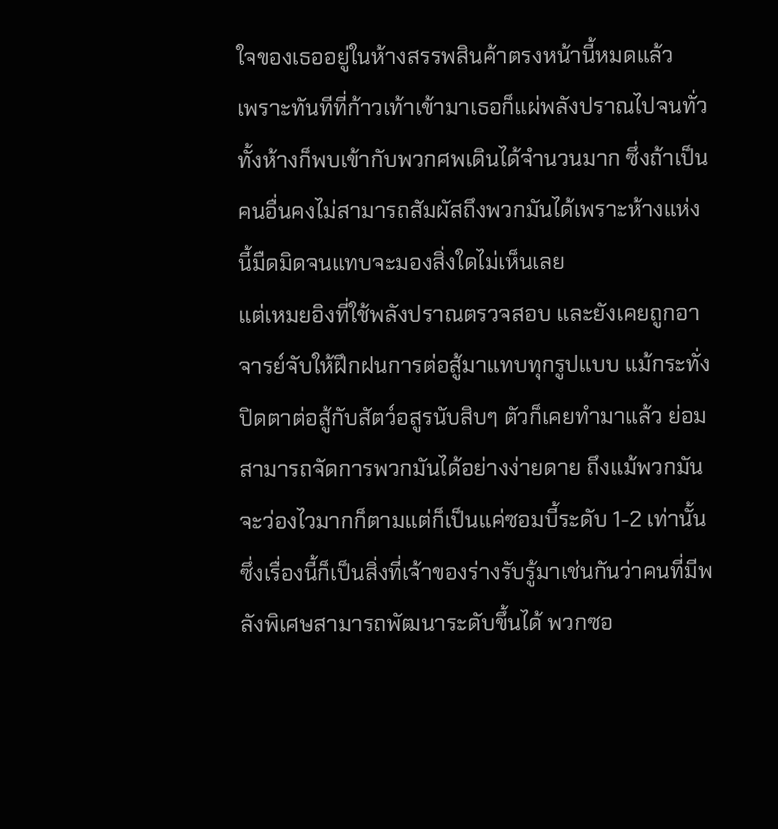ใจของเธออยู่ในห้างสรรพสินค้าตรงหน้านี้หมดแล้ว
เพราะทันทีที่ก้าวเท้าเข้ามาเธอก็แผ่พลังปราณไปจนทั่วทั้งห้างก็พบเข้ากับพวกศพเดินได้จำนวนมาก ซึ่งถ้าเป็นคนอื่นคงไม่สามารถสัมผัสถึงพวกมันได้เพราะห้างแห่งนี้มืดมิดจนแทบจะมองสิ่งใดไม่เห็นเลย
แต่เหมยอิงที่ใช้พลังปราณตรวจสอบ และยังเคยถูกอาจารย์จับให้ฝึกฝนการต่อสู้มาแทบทุกรูปแบบ แม้กระทั่งปิดตาต่อสู้กับสัตว์อสูรนับสิบๆ ตัวก็เคยทำมาแล้ว ย่อมสามารถจัดการพวกมันได้อย่างง่ายดาย ถึงแม้พวกมันจะว่องไวมากก็ตามแต่ก็เป็นแค่ซอมบี้ระดับ 1-2 เท่านั้น
ซึ่งเรื่องนี้ก็เป็นสิ่งที่เจ้าของร่างรับรู้มาเช่นกันว่าคนที่มีพลังพิเศษสามารถพัฒนาระดับขึ้นได้ พวกซอ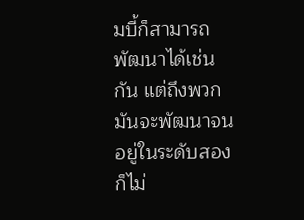มบี้ก็สามารถพัฒนาได้เช่นกัน แต่ถึงพวกมันจะพัฒนาจนอยู่ในระดับสองก็ไม่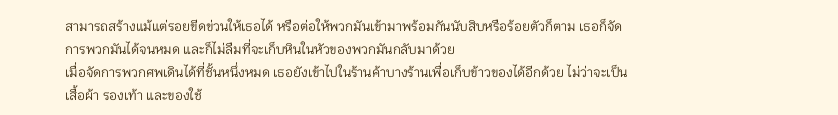สามารถสร้างแม้แต่รอยขีดข่วนให้เธอได้ หรือต่อให้พวกมันเข้ามาพร้อมกันนับสิบหรือร้อยตัวก็ตาม เธอก็จัดการพวกมันได้จนหมด และก็ไม่ลืมที่จะเก็บหินในหัวของพวกมันกลับมาด้วย
เมื่อจัดการพวกศพเดินได้ที่ชั้นหนึ่งหมด เธอยังเข้าไปในร้านค้าบางร้านเพื่อเก็บข้าวของได้อีกด้วย ไม่ว่าจะเป็นเสื้อผ้า รองเท้า และของใช้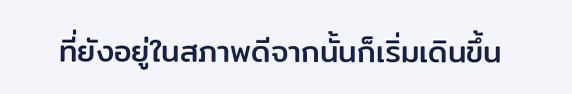ที่ยังอยู่ในสภาพดีจากนั้นก็เริ่มเดินขึ้น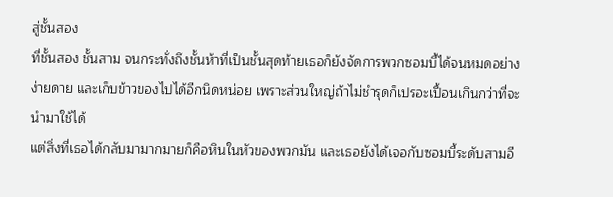สู่ชั้นสอง
ที่ชั้นสอง ชั้นสาม จนกระทั่งถึงชั้นห้าที่เป็นชั้นสุดท้ายเธอก็ยังจัดการพวกซอมบี้ได้จนหมดอย่างง่ายดาย และเก็บข้าวของไปได้อีกนิดหน่อย เพราะส่วนใหญ่ถ้าไม่ชำรุดก็เปรอะเปื้อนเกินกว่าที่จะนำมาใช้ได้
แต่สิ่งที่เธอได้กลับมามากมายก็คือหินในหัวของพวกมัน และเธอยังได้เจอกับซอมบี้ระดับสามอี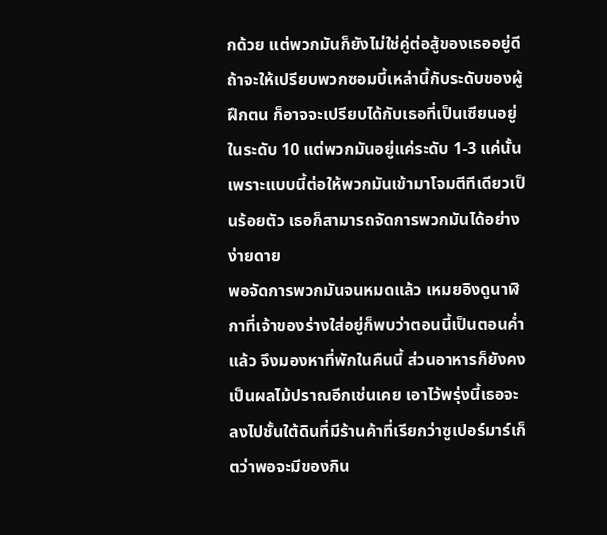กด้วย แต่พวกมันก็ยังไม่ใช่คู่ต่อสู้ของเธออยู่ดี
ถ้าจะให้เปรียบพวกซอมบี้เหล่านี้กับระดับของผู้ฝึกตน ก็อาจจะเปรียบได้กับเธอที่เป็นเซียนอยู่ในระดับ 10 แต่พวกมันอยู่แค่ระดับ 1-3 แค่นั้น เพราะแบบนี้ต่อให้พวกมันเข้ามาโจมตีทีเดียวเป็นร้อยตัว เธอก็สามารถจัดการพวกมันได้อย่างง่ายดาย
พอจัดการพวกมันจนหมดแล้ว เหมยอิงดูนาฬิกาที่เจ้าของร่างใส่อยู่ก็พบว่าตอนนี้เป็นตอนค่ำแล้ว จึงมองหาที่พักในคืนนี้ ส่วนอาหารก็ยังคงเป็นผลไม้ปราณอีกเช่นเคย เอาไว้พรุ่งนี้เธอจะลงไปชั้นใต้ดินที่มีร้านค้าที่เรียกว่าซูเปอร์มาร์เก็ตว่าพอจะมีของกิน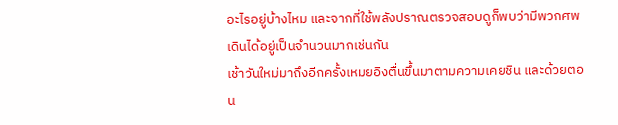อะไรอยู่บ้างไหม และจากที่ใช้พลังปราณตรวจสอบดูก็พบว่ามีพวกศพเดินได้อยู่เป็นจำนวนมากเช่นกัน
เช้าวันใหม่มาถึงอีกครั้งเหมยอิงตื่นขึ้นมาตามความเคยชิน และด้วยตอน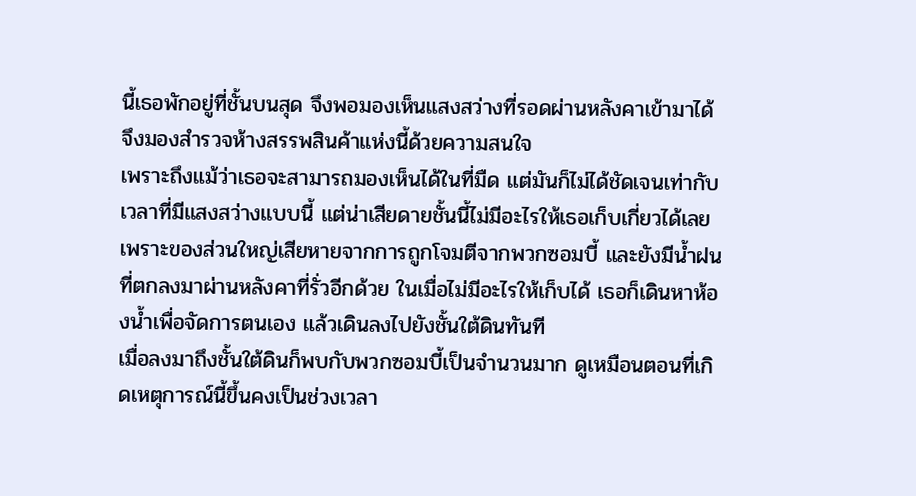นี้เธอพักอยู่ที่ชั้นบนสุด จึงพอมองเห็นแสงสว่างที่รอดผ่านหลังคาเข้ามาได้ จึงมองสำรวจห้างสรรพสินค้าแห่งนี้ด้วยความสนใจ
เพราะถึงแม้ว่าเธอจะสามารถมองเห็นได้ในที่มืด แต่มันก็ไม่ได้ชัดเจนเท่ากับเวลาที่มีแสงสว่างแบบนี้ แต่น่าเสียดายชั้นนี้ไม่มีอะไรให้เธอเก็บเกี่ยวได้เลย เพราะของส่วนใหญ่เสียหายจากการถูกโจมตีจากพวกซอมบี้ และยังมีน้ำฝนที่ตกลงมาผ่านหลังคาที่รั่วอีกด้วย ในเมื่อไม่มีอะไรให้เก็บได้ เธอก็เดินหาห้องน้ำเพื่อจัดการตนเอง แล้วเดินลงไปยังชั้นใต้ดินทันที
เมื่อลงมาถึงชั้นใต้ดินก็พบกับพวกซอมบี้เป็นจำนวนมาก ดูเหมือนตอนที่เกิดเหตุการณ์นี้ขึ้นคงเป็นช่วงเวลา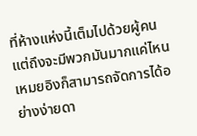ที่ห้างแห่งนี้เต็มไปด้วยผู้คน แต่ถึงจะมีพวกมันมากแค่ไหนเหมยอิงก็สามารถจัดการได้อย่างง่ายดา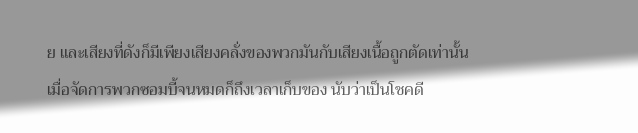ย และเสียงที่ดังก็มีเพียงเสียงคลั่งของพวกมันกับเสียงเนื้อถูกตัดเท่านั้น
เมื่อจัดการพวกซอมบี้จนหมดก็ถึงเวลาเก็บของ นับว่าเป็นโชคดี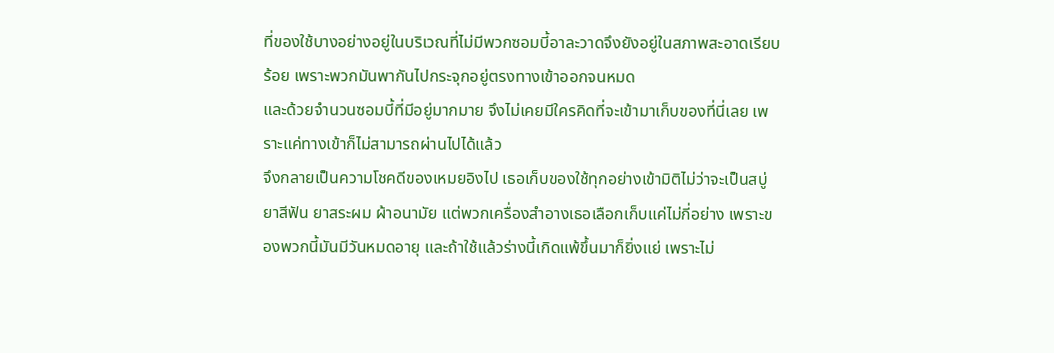ที่ของใช้บางอย่างอยู่ในบริเวณที่ไม่มีพวกซอมบี้อาละวาดจึงยังอยู่ในสภาพสะอาดเรียบร้อย เพราะพวกมันพากันไปกระจุกอยู่ตรงทางเข้าออกจนหมด
และด้วยจำนวนซอมบี้ที่มีอยู่มากมาย จึงไม่เคยมีใครคิดที่จะเข้ามาเก็บของที่นี่เลย เพราะแค่ทางเข้าก็ไม่สามารถผ่านไปได้แล้ว
จึงกลายเป็นความโชคดีของเหมยอิงไป เธอเก็บของใช้ทุกอย่างเข้ามิติไม่ว่าจะเป็นสบู่ ยาสีฟัน ยาสระผม ผ้าอนามัย แต่พวกเครื่องสำอางเธอเลือกเก็บแค่ไม่กี่อย่าง เพราะของพวกนี้มันมีวันหมดอายุ และถ้าใช้แล้วร่างนี้เกิดแพ้ขึ้นมาก็ยิ่งแย่ เพราะไม่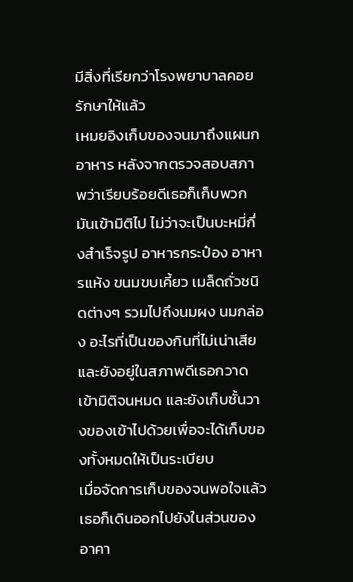มีสิ่งที่เรียกว่าโรงพยาบาลคอยรักษาให้แล้ว
เหมยอิงเก็บของจนมาถึงแผนกอาหาร หลังจากตรวจสอบสภาพว่าเรียบร้อยดีเธอก็เก็บพวกมันเข้ามิติไป ไม่ว่าจะเป็นบะหมี่กึ่งสำเร็จรูป อาหารกระป๋อง อาหารแห้ง ขนมขบเคี้ยว เมล็ดถั่วชนิดต่างๆ รวมไปถึงนมผง นมกล่อง อะไรที่เป็นของกินที่ไม่เน่าเสียและยังอยู่ในสภาพดีเธอกวาดเข้ามิติจนหมด และยังเก็บชั้นวางของเข้าไปด้วยเพื่อจะได้เก็บของทั้งหมดให้เป็นระเบียบ
เมื่อจัดการเก็บของจนพอใจแล้ว เธอก็เดินออกไปยังในส่วนของอาคา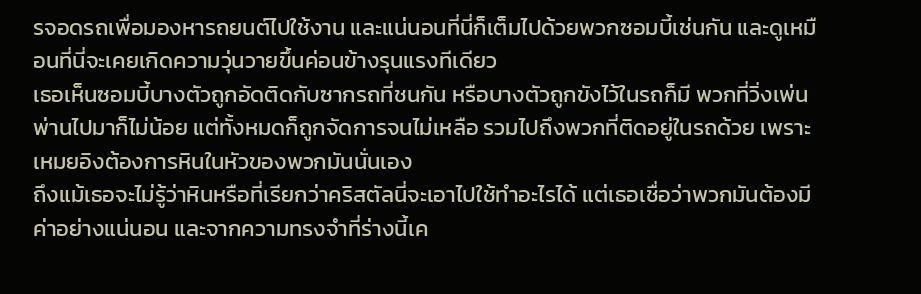รจอดรถเพื่อมองหารถยนต์ไปใช้งาน และแน่นอนที่นี่ก็เต็มไปด้วยพวกซอมบี้เช่นกัน และดูเหมือนที่นี่จะเคยเกิดความวุ่นวายขึ้นค่อนข้างรุนแรงทีเดียว
เธอเห็นซอมบี้บางตัวถูกอัดติดกับซากรถที่ชนกัน หรือบางตัวถูกขังไว้ในรถก็มี พวกที่วิ่งเพ่นพ่านไปมาก็ไม่น้อย แต่ทั้งหมดก็ถูกจัดการจนไม่เหลือ รวมไปถึงพวกที่ติดอยู่ในรถด้วย เพราะเหมยอิงต้องการหินในหัวของพวกมันนั่นเอง
ถึงแม้เธอจะไม่รู้ว่าหินหรือที่เรียกว่าคริสตัลนี่จะเอาไปใช้ทำอะไรได้ แต่เธอเชื่อว่าพวกมันต้องมีค่าอย่างแน่นอน และจากความทรงจำที่ร่างนี้เค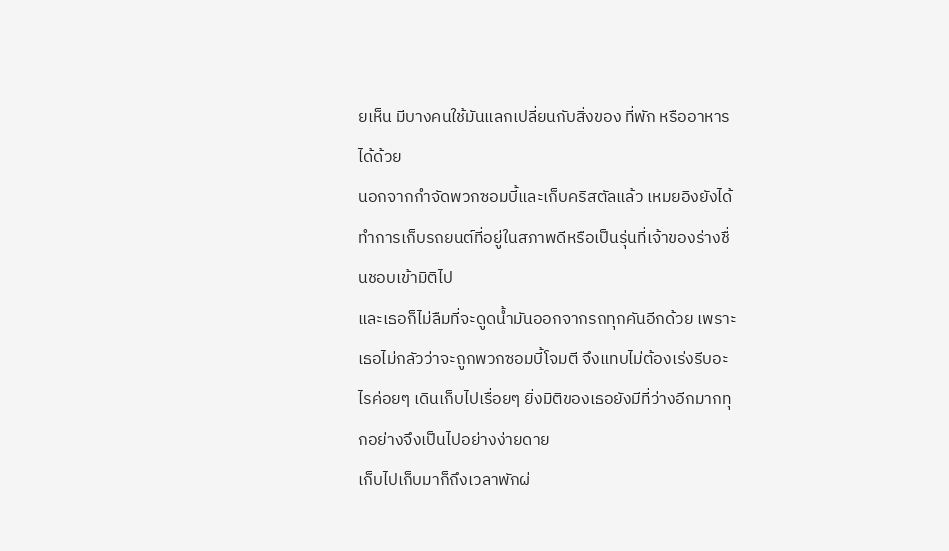ยเห็น มีบางคนใช้มันแลกเปลี่ยนกับสิ่งของ ที่พัก หรืออาหารได้ด้วย
นอกจากกำจัดพวกซอมบี้และเก็บคริสตัลแล้ว เหมยอิงยังได้ทำการเก็บรถยนต์ที่อยู่ในสภาพดีหรือเป็นรุ่นที่เจ้าของร่างชื่นชอบเข้ามิติไป
และเธอก็ไม่ลืมที่จะดูดน้ำมันออกจากรถทุกคันอีกด้วย เพราะเธอไม่กลัวว่าจะถูกพวกซอมบี้โจมตี จึงแทบไม่ต้องเร่งรีบอะไรค่อยๆ เดินเก็บไปเรื่อยๆ ยิ่งมิติของเธอยังมีที่ว่างอีกมากทุกอย่างจึงเป็นไปอย่างง่ายดาย
เก็บไปเก็บมาก็ถึงเวลาพักผ่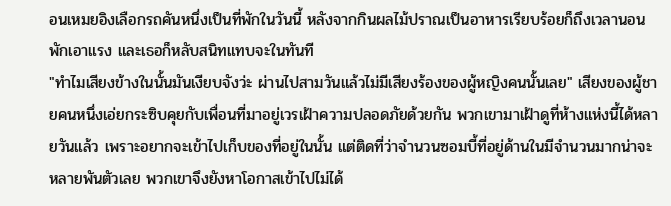อนเหมยอิงเลือกรถคันหนึ่งเป็นที่พักในวันนี้ หลังจากกินผลไม้ปราณเป็นอาหารเรียบร้อยก็ถึงเวลานอนพักเอาแรง และเธอก็หลับสนิทแทบจะในทันที
"ทำไมเสียงข้างในนั้นมันเงียบจังว่ะ ผ่านไปสามวันแล้วไม่มีเสียงร้องของผู้หญิงคนนั้นเลย" เสียงของผู้ชายคนหนึ่งเอ่ยกระซิบคุยกับเพื่อนที่มาอยู่เวรเฝ้าความปลอดภัยด้วยกัน พวกเขามาเฝ้าดูที่ห้างแห่งนี้ได้หลายวันแล้ว เพราะอยากจะเข้าไปเก็บของที่อยู่ในนั้น แต่ติดที่ว่าจำนวนซอมบี้ที่อยู่ด้านในมีจำนวนมากน่าจะหลายพันตัวเลย พวกเขาจึงยังหาโอกาสเข้าไปไม่ได้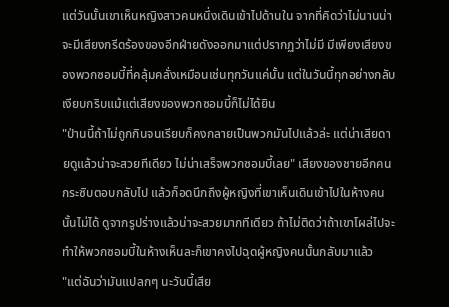แต่วันนั้นเขาเห็นหญิงสาวคนหนึ่งเดินเข้าไปด้านใน จากที่คิดว่าไม่นานน่าจะมีเสียงกรีดร้องของอีกฝ่ายดังออกมาแต่ปรากฏว่าไม่มี มีเพียงเสียงของพวกซอมบี้ที่คลุ้มคลั่งเหมือนเช่นทุกวันแค่นั้น แต่ในวันนี้ทุกอย่างกลับเงียบกริบแม้แต่เสียงของพวกซอมบี้ก็ไม่ได้ยิน
"ป่านนี้ถ้าไม่ถูกกินจนเรียบก็คงกลายเป็นพวกมันไปแล้วล่ะ แต่น่าเสียดายดูแล้วน่าจะสวยทีเดียว ไม่น่าเสร็จพวกซอมบี้เลย" เสียงของชายอีกคนกระซิบตอบกลับไป แล้วก็อดนึกถึงผู้หญิงที่เขาเห็นเดินเข้าไปในห้างคนนั้นไม่ได้ ดูจากรูปร่างแล้วน่าจะสวยมากทีเดียว ถ้าไม่ติดว่าถ้าเขาโผล่ไปจะทำให้พวกซอมบี้ในห้างเห็นละก็เขาคงไปฉุดผู้หญิงคนนั้นกลับมาแล้ว
"แต่ฉันว่ามันแปลกๆ นะวันนี้เสีย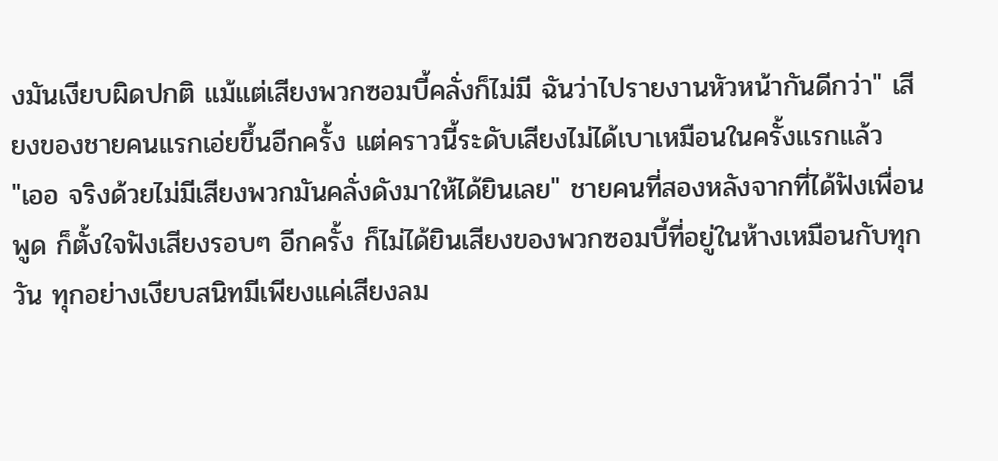งมันเงียบผิดปกติ แม้แต่เสียงพวกซอมบี้คลั่งก็ไม่มี ฉันว่าไปรายงานหัวหน้ากันดีกว่า" เสียงของชายคนแรกเอ่ยขึ้นอีกครั้ง แต่คราวนี้ระดับเสียงไม่ได้เบาเหมือนในครั้งแรกแล้ว
"เออ จริงด้วยไม่มีเสียงพวกมันคลั่งดังมาให้ได้ยินเลย" ชายคนที่สองหลังจากที่ได้ฟังเพื่อนพูด ก็ตั้งใจฟังเสียงรอบๆ อีกครั้ง ก็ไม่ได้ยินเสียงของพวกซอมบี้ที่อยู่ในห้างเหมือนกับทุกวัน ทุกอย่างเงียบสนิทมีเพียงแค่เสียงลม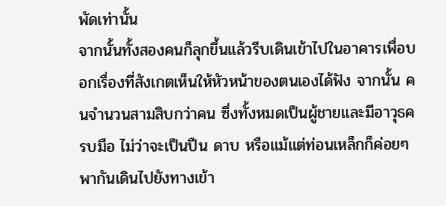พัดเท่านั้น
จากนั้นทั้งสองคนก็ลุกขึ้นแล้วรีบเดินเข้าไปในอาคารเพื่อบอกเรื่องที่สังเกตเห็นให้หัวหน้าของตนเองได้ฟัง จากนั้น คนจำนวนสามสิบกว่าคน ซึ่งทั้งหมดเป็นผู้ชายและมีอาวุธครบมือ ไม่ว่าจะเป็นปืน ดาบ หรือแม้แต่ท่อนเหล็กก็ค่อยๆ พากันเดินไปยังทางเข้า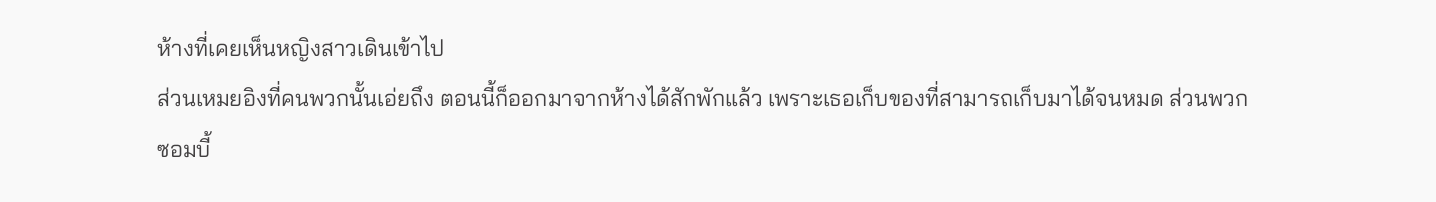ห้างที่เคยเห็นหญิงสาวเดินเข้าไป
ส่วนเหมยอิงที่คนพวกนั้นเอ่ยถึง ตอนนี้ก็ออกมาจากห้างได้สักพักแล้ว เพราะเธอเก็บของที่สามารถเก็บมาได้จนหมด ส่วนพวกซอมบี้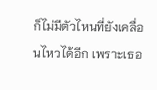ก็ไม่มีตัวไหนที่ยังเคลื่อนไหวได้อีก เพราะเธอ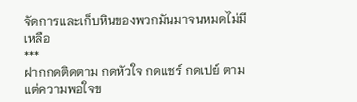จัดการและเก็บหินของพวกมันมาจนหมดไม่มีเหลือ
***
ฝากกดติดตาม กดหัวใจ กดแชร์ กดเปย์ ตามแต่ความพอใจข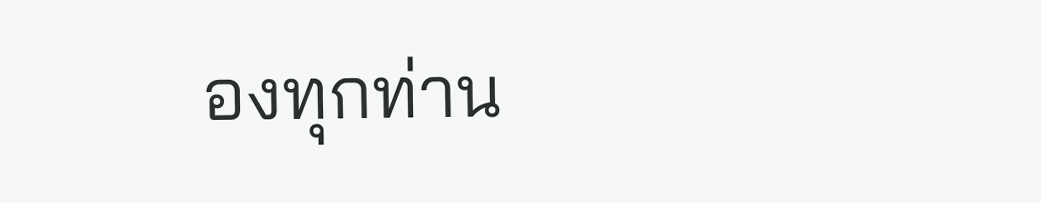องทุกท่าน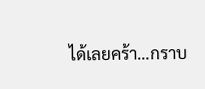ได้เลยคร้า…กราบ